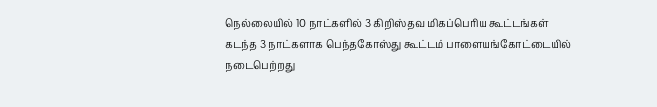நெல்லையில் 10 நாட்களில் 3 கிறிஸ்தவ மிகப்பெரிய கூட்டங்கள்
கடந்த 3 நாட்களாக பெந்தகோஸ்து கூட்டம் பாளையங்கோட்டையில் நடைபெற்றது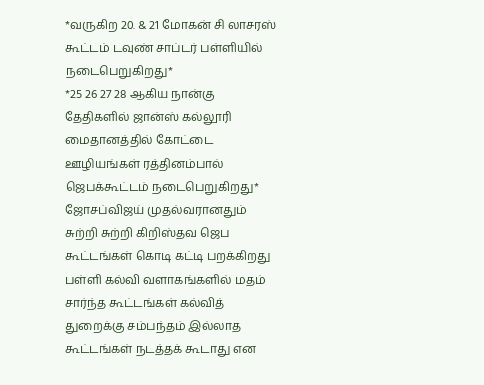*வருகிற 20. & 21 மோகன் சி லாசரஸ் கூட்டம் டவுண் சாப்டர் பள்ளியில் நடைபெறுகிறது*
*25 26 27 28 ஆகிய நான்கு தேதிகளில் ஜான்ஸ் கல்லூரி மைதானத்தில் கோட்டை ஊழியங்கள் ரத்தினம்பால் ஜெபக்கூட்டம் நடைபெறுகிறது*
ஜோசப்விஜய் முதல்வரானதும் சுற்றி சுற்றி கிறிஸ்தவ ஜெப கூட்டங்கள் கொடி கட்டி பறக்கிறது
பள்ளி கல்வி வளாகங்களில் மதம் சார்ந்த கூட்டங்கள் கல்வித் துறைக்கு சம்பந்தம் இல்லாத கூட்டங்கள் நடத்தக் கூடாது என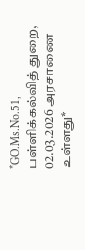*GO.Ms.No.51, பள்ளிக்கல்வித் துறை, 02.03.2026 அரசாணை உள்ளது*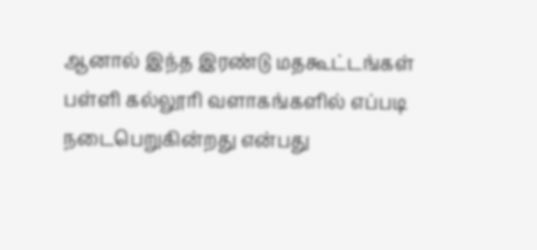ஆனால் இந்த இரண்டு மதகூட்டங்கள் பள்ளி கல்லூரி வளாகங்களில் எப்படி நடைபெறுகின்றது என்பது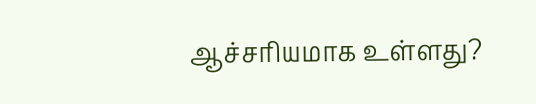ஆச்சரியமாக உள்ளது?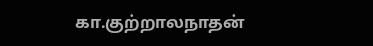கா.குற்றாலநாதன்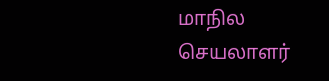மாநில செயலாளர்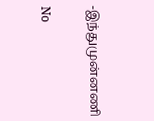-இந்துமுன்னணி

No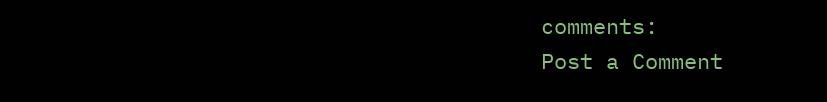comments:
Post a Comment